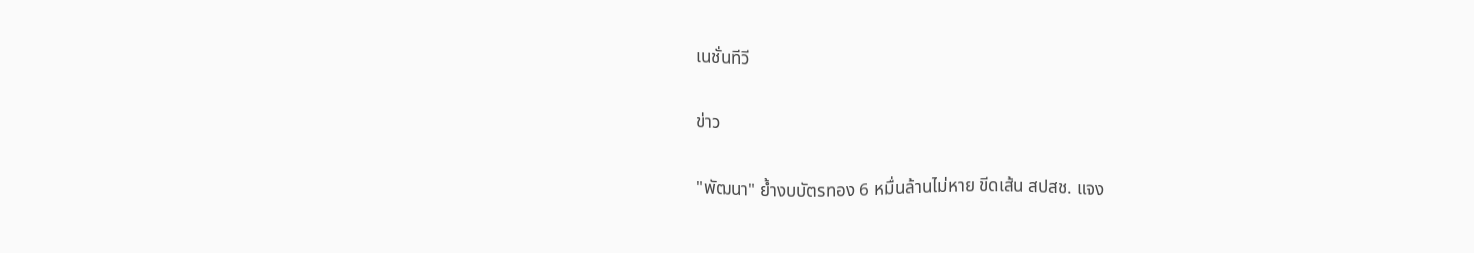เนชั่นทีวี

ข่าว

"พัฒนา" ย้ำงบบัตรทอง 6 หมื่นล้านไม่หาย ขีดเส้น สปสช. แจง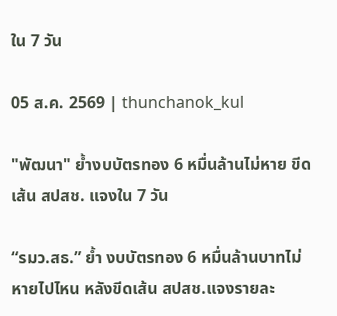ใน 7 วัน

05 ส.ค. 2569 | thunchanok_kul

"พัฒนา" ย้ำงบบัตรทอง 6 หมื่นล้านไม่หาย ขีดเส้น สปสช. แจงใน 7 วัน

“รมว.สธ.” ย้ำ งบบัตรทอง 6 หมื่นล้านบาทไม่หายไปไหน หลังขีดเส้น สปสช.แจงรายละ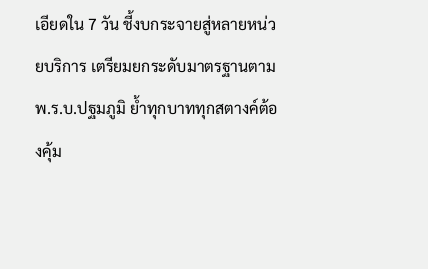เอียดใน 7 วัน ชี้งบกระจายสู่หลายหน่วยบริการ เตรียมยกระดับมาตรฐานตาม พ.ร.บ.ปฐมภูมิ ย้ำทุกบาททุกสตางค์ต้องคุ้ม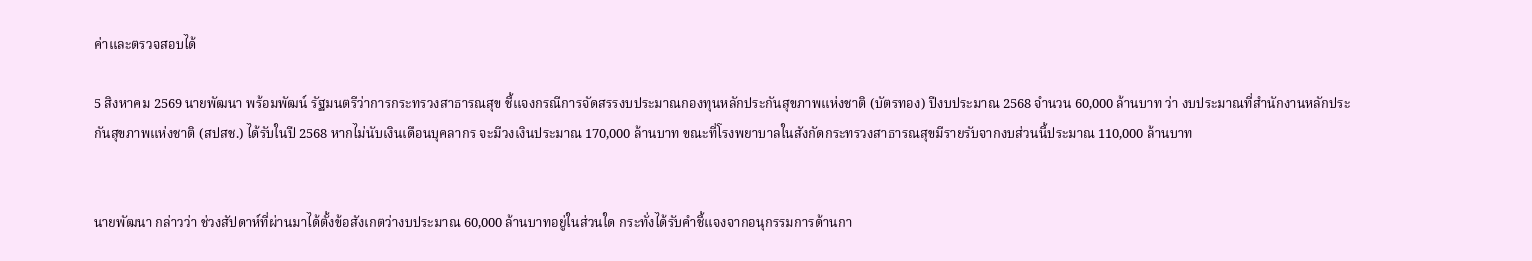ค่าและตรวจสอบได้

5 สิงหาคม 2569 นายพัฒนา พร้อมพัฒน์ รัฐมนตรีว่าการกระทรวงสาธารณสุข ชี้แจงกรณีการจัดสรรงบประมาณกองทุนหลักประกันสุขภาพแห่งชาติ (บัตรทอง) ปีงบประมาณ 2568 จำนวน 60,000 ล้านบาท ว่า งบประมาณที่สำนักงานหลักประกันสุขภาพแห่งชาติ (สปสช.) ได้รับในปี 2568 หากไม่นับเงินเดือนบุคลากร จะมีวงเงินประมาณ 170,000 ล้านบาท ขณะที่โรงพยาบาลในสังกัดกระทรวงสาธารณสุขมีรายรับจากงบส่วนนี้ประมาณ 110,000 ล้านบาท


นายพัฒนา กล่าวว่า ช่วงสัปดาห์ที่ผ่านมาได้ตั้งข้อสังเกตว่างบประมาณ 60,000 ล้านบาทอยู่ในส่วนใด กระทั่งได้รับคำชี้แจงจากอนุกรรมการด้านกา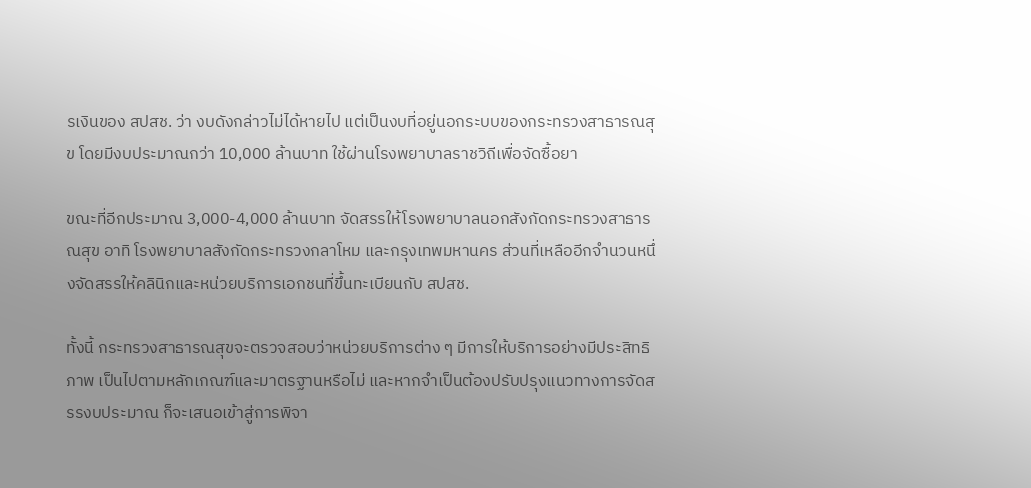รเงินของ สปสช. ว่า งบดังกล่าวไม่ได้หายไป แต่เป็นงบที่อยู่นอกระบบของกระทรวงสาธารณสุข โดยมีงบประมาณกว่า 10,000 ล้านบาท ใช้ผ่านโรงพยาบาลราชวิถีเพื่อจัดซื้อยา

ขณะที่อีกประมาณ 3,000-4,000 ล้านบาท จัดสรรให้โรงพยาบาลนอกสังกัดกระทรวงสาธารณสุข อาทิ โรงพยาบาลสังกัดกระทรวงกลาโหม และกรุงเทพมหานคร ส่วนที่เหลืออีกจำนวนหนึ่งจัดสรรให้คลินิกและหน่วยบริการเอกชนที่ขึ้นทะเบียนกับ สปสช.

ทั้งนี้ กระทรวงสาธารณสุขจะตรวจสอบว่าหน่วยบริการต่าง ๆ มีการให้บริการอย่างมีประสิทธิภาพ เป็นไปตามหลักเกณฑ์และมาตรฐานหรือไม่ และหากจำเป็นต้องปรับปรุงแนวทางการจัดสรรงบประมาณ ก็จะเสนอเข้าสู่การพิจา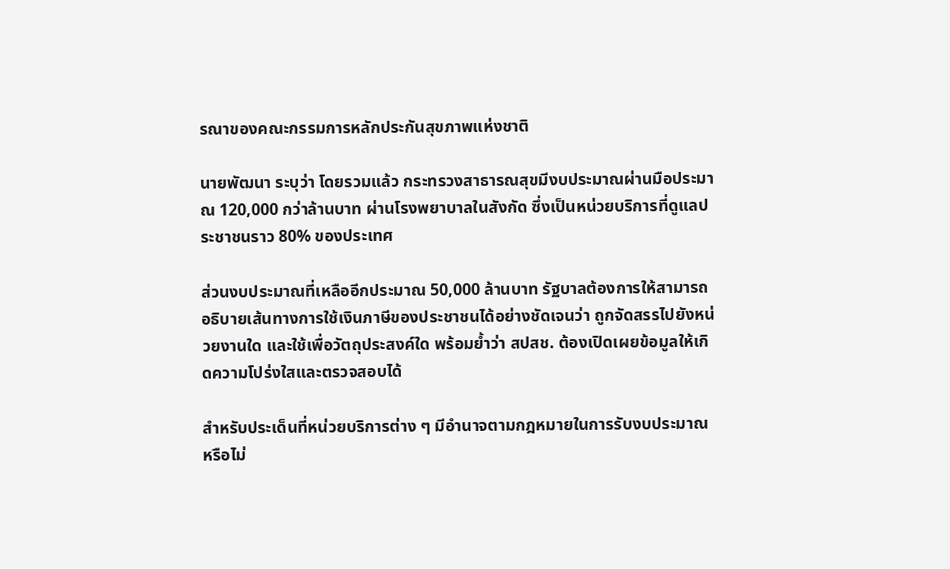รณาของคณะกรรมการหลักประกันสุขภาพแห่งชาติ

นายพัฒนา ระบุว่า โดยรวมแล้ว กระทรวงสาธารณสุขมีงบประมาณผ่านมือประมาณ 120,000 กว่าล้านบาท ผ่านโรงพยาบาลในสังกัด ซึ่งเป็นหน่วยบริการที่ดูแลประชาชนราว 80% ของประเทศ

ส่วนงบประมาณที่เหลืออีกประมาณ 50,000 ล้านบาท รัฐบาลต้องการให้สามารถอธิบายเส้นทางการใช้เงินภาษีของประชาชนได้อย่างชัดเจนว่า ถูกจัดสรรไปยังหน่วยงานใด และใช้เพื่อวัตถุประสงค์ใด พร้อมย้ำว่า สปสช. ต้องเปิดเผยข้อมูลให้เกิดความโปร่งใสและตรวจสอบได้

สำหรับประเด็นที่หน่วยบริการต่าง ๆ มีอำนาจตามกฎหมายในการรับงบประมาณหรือไม่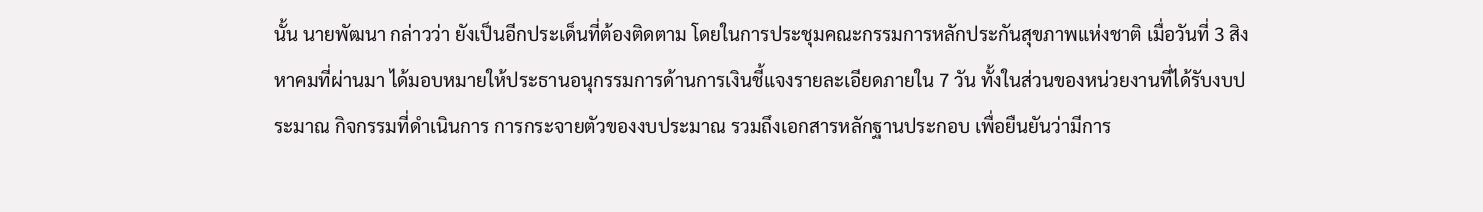นั้น นายพัฒนา กล่าวว่า ยังเป็นอีกประเด็นที่ต้องติดตาม โดยในการประชุมคณะกรรมการหลักประกันสุขภาพแห่งชาติ เมื่อวันที่ 3 สิงหาคมที่ผ่านมา ได้มอบหมายให้ประธานอนุกรรมการด้านการเงินชี้แจงรายละเอียดภายใน 7 วัน ทั้งในส่วนของหน่วยงานที่ได้รับงบประมาณ กิจกรรมที่ดำเนินการ การกระจายตัวของงบประมาณ รวมถึงเอกสารหลักฐานประกอบ เพื่อยืนยันว่ามีการ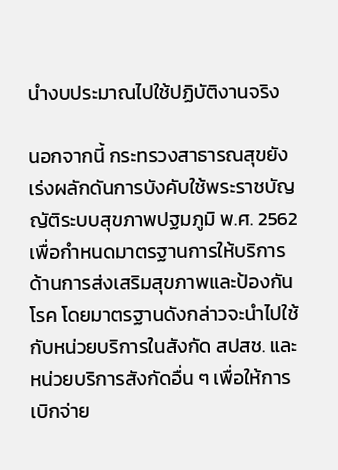นำงบประมาณไปใช้ปฏิบัติงานจริง

นอกจากนี้ กระทรวงสาธารณสุขยังเร่งผลักดันการบังคับใช้พระราชบัญญัติระบบสุขภาพปฐมภูมิ พ.ศ. 2562 เพื่อกำหนดมาตรฐานการให้บริการด้านการส่งเสริมสุขภาพและป้องกันโรค โดยมาตรฐานดังกล่าวจะนำไปใช้กับหน่วยบริการในสังกัด สปสช. และหน่วยบริการสังกัดอื่น ๆ เพื่อให้การเบิกจ่าย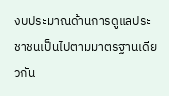งบประมาณด้านการดูแลประชาชนเป็นไปตามมาตรฐานเดียวกัน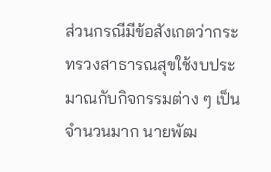ส่วนกรณีมีข้อสังเกตว่ากระทรวงสาธารณสุขใช้งบประมาณกับกิจกรรมต่าง ๆ เป็นจำนวนมาก นายพัฒ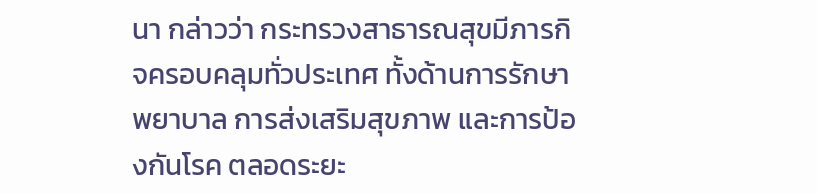นา กล่าวว่า กระทรวงสาธารณสุขมีภารกิจครอบคลุมทั่วประเทศ ทั้งด้านการรักษาพยาบาล การส่งเสริมสุขภาพ และการป้องกันโรค ตลอดระยะ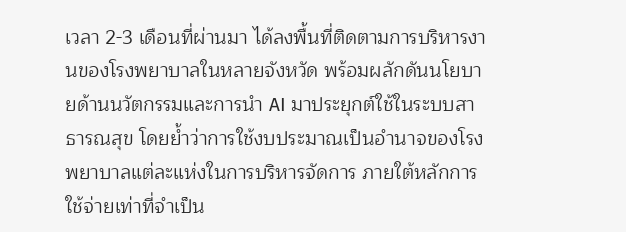เวลา 2-3 เดือนที่ผ่านมา ได้ลงพื้นที่ติดตามการบริหารงานของโรงพยาบาลในหลายจังหวัด พร้อมผลักดันนโยบายด้านนวัตกรรมและการนำ AI มาประยุกต์ใช้ในระบบสาธารณสุข โดยย้ำว่าการใช้งบประมาณเป็นอำนาจของโรงพยาบาลแต่ละแห่งในการบริหารจัดการ ภายใต้หลักการใช้จ่ายเท่าที่จำเป็น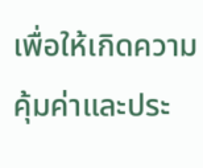เพื่อให้เกิดความคุ้มค่าและประ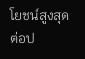โยชน์สูงสุดต่อป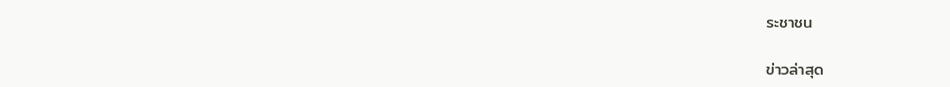ระชาชน

ข่าวล่าสุด